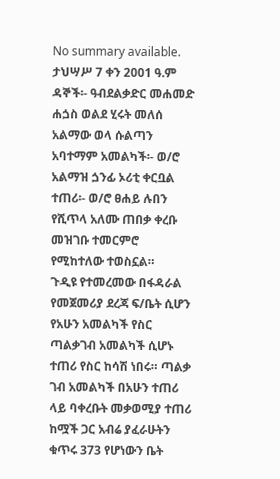No summary available.
ታህሣሥ 7 ቀን 2001 ዓ.ም ዳኞች፡- ዓብደልቃድር መሐመድ ሐጏስ ወልደ ሂሩት መለሰ አልማው ወላ ሱልጣን አባተማም አመልካች፡- ወ/ሮ አልማዝ ጏንፊ ኦሪቲ ቀርቧል ተጠሪ፡- ወ/ሮ ፀሐይ ሉበን የሺጥላ አለሙ ጠበቃ ቀረቡ መዝገቡ ተመርምሮ የሚከተለው ተወስኗል።
ጉዲዩ የተመረመው በፋዳራል የመጀመሪያ ደረጃ ፍ/ቤት ሲሆን የአሁን አመልካች የስር ጣልቃገብ አመልካች ሲሆኑ ተጠሪ የስር ከሳሽ ነበሩ። ጣልቃ ገብ አመልካች በአሁን ተጠሪ ላይ ባቀረቡት መቃወሚያ ተጠሪ ከሟች ጋር አብሬ ያፈራሁትን ቁጥሩ 373 የሆነውን ቤት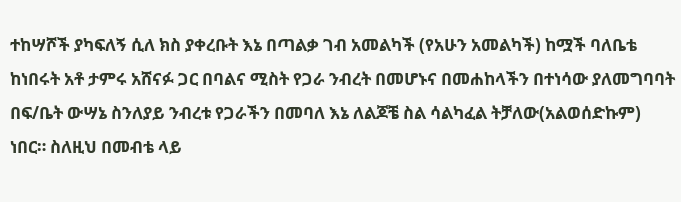ተከሣሾች ያካፍለኝ ሲለ ክስ ያቀረቡት እኔ በጣልቃ ገብ አመልካች (የአሁን አመልካች) ከሟች ባለቤቴ ከነበሩት አቶ ታምሩ አሸናፉ ጋር በባልና ሚስት የጋራ ንብረት በመሆኑና በመሐከላችን በተነሳው ያለመግባባት በፍ/ቤት ውሣኔ ስንለያይ ንብረቱ የጋራችን በመባለ እኔ ለልጆቼ ስል ሳልካፈል ትቻለው(አልወሰድኩም) ነበር። ስለዚህ በመብቴ ላይ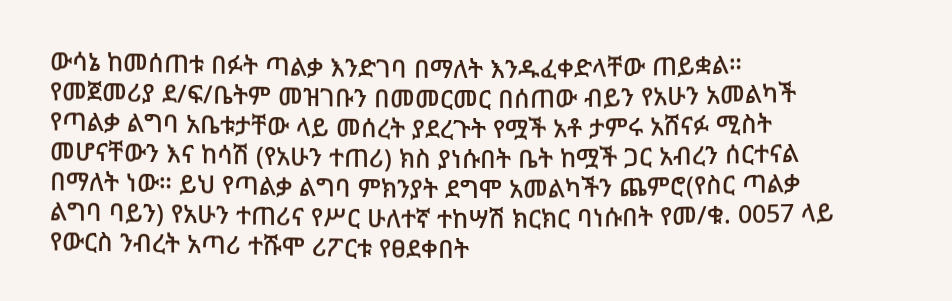ውሳኔ ከመሰጠቱ በፉት ጣልቃ እንድገባ በማለት እንዱፈቀድላቸው ጠይቋል።
የመጀመሪያ ደ/ፍ/ቤትም መዝገቡን በመመርመር በሰጠው ብይን የአሁን አመልካች የጣልቃ ልግባ አቤቱታቸው ላይ መሰረት ያደረጉት የሟች አቶ ታምሩ አሸናፉ ሚስት መሆናቸውን እና ከሳሽ (የአሁን ተጠሪ) ክስ ያነሱበት ቤት ከሟች ጋር አብረን ሰርተናል በማለት ነው። ይህ የጣልቃ ልግባ ምክንያት ደግሞ አመልካችን ጨምሮ(የስር ጣልቃ ልግባ ባይን) የአሁን ተጠሪና የሥር ሁለተኛ ተከሣሽ ክርክር ባነሱበት የመ/ቁ. 0057 ላይ የውርስ ንብረት አጣሪ ተሹሞ ሪፖርቱ የፀደቀበት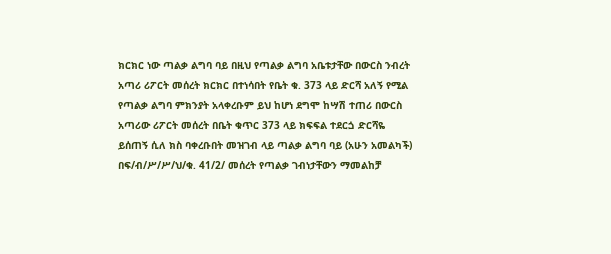ክርክር ነው ጣልቃ ልግባ ባይ በዚህ የጣልቃ ልግባ አቤቱታቸው በውርስ ንብረት አጣሪ ሪፖርት መሰረት ክርክር በተነሳበት የቤት ቁ. 373 ላይ ድርሻ አለኝ የሚል የጣልቃ ልግባ ምክንያት አላቀረቡም ይህ ከሆነ ደግሞ ከሣሽ ተጠሪ በውርስ አጣሪው ሪፖርት መሰረት በቤት ቁጥር 373 ላይ ክፍፍል ተደርጏ ድርሻዬ ይሰጠኝ ሲለ ክስ ባቀረቡበት መዝገብ ላይ ጣልቃ ልግባ ባይ (አሁን አመልካች) በፍ/ብ/ሥ/ሥ/ህ/ቁ. 41/2/ መሰረት የጣልቃ ገብነታቸውን ማመልከቻ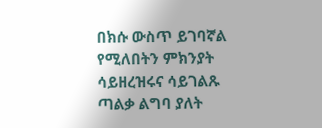በክሱ ውስጥ ይገባኛል የሚለበትን ምክንያት ሳይዘረዝሩና ሳይገልጹ ጣልቃ ልግባ ያለት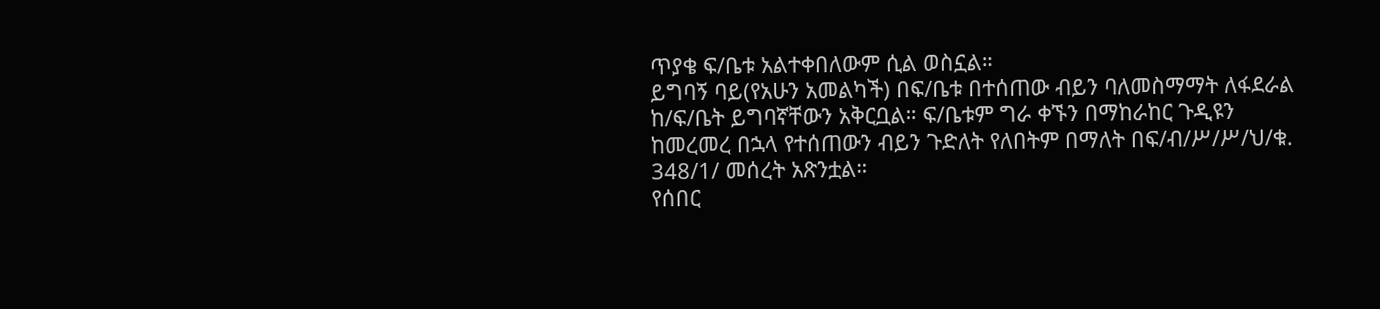ጥያቄ ፍ/ቤቱ አልተቀበለውም ሲል ወስኗል።
ይግባኝ ባይ(የአሁን አመልካች) በፍ/ቤቱ በተሰጠው ብይን ባለመስማማት ለፋደራል ከ/ፍ/ቤት ይግባኛቸውን አቅርቧል። ፍ/ቤቱም ግራ ቀኙን በማከራከር ጉዲዩን ከመረመረ በኋላ የተሰጠውን ብይን ጉድለት የለበትም በማለት በፍ/ብ/ሥ/ሥ/ህ/ቁ. 348/1/ መሰረት አጽንቷል።
የሰበር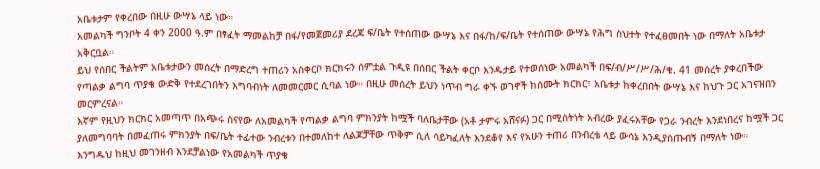አቤቱታም የቀረበው በዚሁ ውሣኔ ላይ ነው።
አመልካች ግንቦት 4 ቀን 2000 ዓ.ም በፃፈት ማመልከቻ በፋ/የመጀመሪያ ደረጃ ፍ/ቤት የተሰጠው ውሣኔ እና በፋ/ከ/ፍ/ቤት የተሰጠው ውሣኔ የሕግ ስህተት የተፈፀመበት ነው በማለት አቤቱታ አቅርቧል።
ይህ የሰበር ችልትም አቤቱታውን መሰረት በማድረግ ተጠሪን አስቀርቦ ክርክሩን ሰምቷል ጉዲዩ በሰበር ችልት ቀርቦ እንዱታይ የተወሰነው አመልካች በፍ/ብ/ሥ/ሥ/ሕ/ቁ. 41 መሰረት ያቀረበችው የጣልቃ ልግባ ጥያቄ ውድቅ የተደረገበትን እግባብነት ለመመርመር ሲባል ነው። በዚሁ መሰረት ይህን ነጥብ ግራ ቀኙ ወገኖች ከሰሙት ክርክር፣ አቤቱታ ከቀረበበት ውሣኔ እና ከህጉ ጋር አገናዝበን መርምረናል።
እኛም የዚህን ክርክር አመጣጥ በአጭሩ ስናየው ለአመልካች የጣልቃ ልግባ ምክንያት ከሟች ባለቤታቸው (አቶ ታምሩ አሸናፉ) ጋር በሚስትነት አብረው ያፈሩአቸው የጋራ ንብረት እንደነበረና ከሟች ጋር ያለመግባባት በመፈጠሩ ምክንያት በፍ/ቤት ተፊተው ንብረቱን በተመለከተ ለልጆቻቸው ጥቅም ሲለ ሳይካፈለት እንደቆየ እና የአሁን ተጠሪ በንብረቴ ላይ ውሳኔ እንዲያሰጡብኝ በማለት ነው።
እንግዱህ ከዚህ መገንዘብ እንደቻልነው የአመልካች ጥያቄ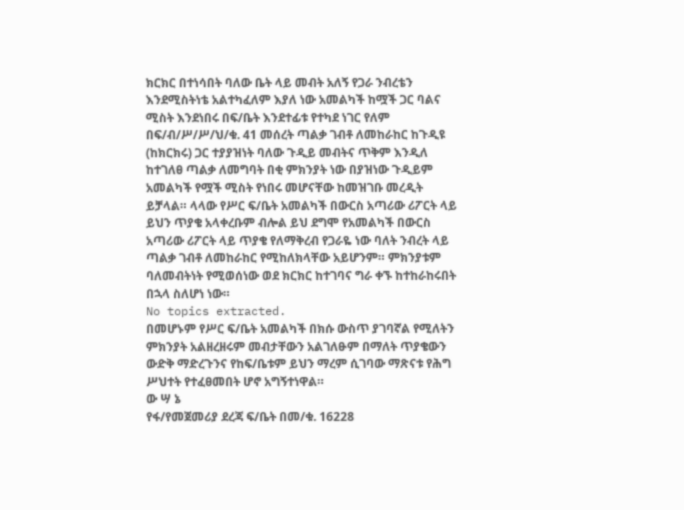ክርክር በተነሳበት ባለው ቤት ላይ መብት አለኝ የጋራ ንብረቴን እንደሚስትነቴ አልተካፈለም እያለ ነው አመልካች ከሟች ጋር ባልና ሚስት እንደነበሩ በፍ/ቤት እንደተፊቱ የተካደ ነገር የለም በፍ/ብ/ሥ/ሥ/ህ/ቁ. 41 መሰረት ጣልቃ ገብቶ ለመከራከር ከጉዲዩ (ከክርክሩ) ጋር ተያያዝነት ባለው ጉዲይ መብትና ጥቅም እንዲለ ከተገለፀ ጣልቃ ለመግባት በቂ ምክንያት ነው በያዝነው ጉዲይም አመልካች የሟች ሚስት የነበሩ መሆናቸው ከመዝገቡ መረዲት ይቻላል። ላላው የሥር ፍ/ቤት አመልካች በውርስ አጣሪው ሪፖርት ላይ ይህን ጥያቄ አላቀረቡም ብሎል ይህ ደግሞ የአመልካች በውርስ አጣሪው ሪፖርት ላይ ጥያቄ የለማቅረብ የጋራዬ ነው ባለት ንብረት ላይ ጣልቃ ገብቶ ለመከራከር የሚከለክላቸው አይሆንም። ምክንያቱም ባለመብትነት የሚወሰነው ወደ ክርክር ከተገባና ግራ ቀኙ ከተከራከሩበት በኋላ ስለሆነ ነው።
No topics extracted.
በመሆኑም የሥር ፍ/ቤት አመልካች በክሱ ውስጥ ያገባኛል የሚለትን ምክንያት አልዘረዘሩም መብታቸውን አልገለፁም በማለት ጥያቄውን ውድቅ ማድረጉንና የከፍ/ቤቱም ይህን ማረም ሲገባው ማጽናቱ የሕግ ሥህተት የተፈፀመበት ሆኖ አግኝተነዋል።
ው ሣ ኔ
የፋ/የመጀመሪያ ደረጃ ፍ/ቤት በመ/ቁ. 16228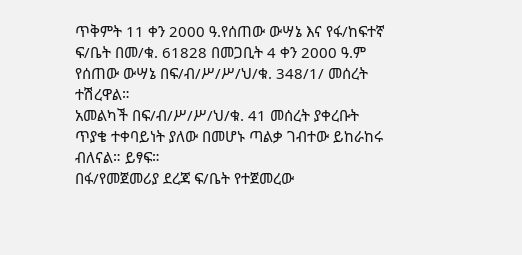ጥቅምት 11 ቀን 2000 ዓ.የሰጠው ውሣኔ እና የፋ/ከፍተኛ ፍ/ቤት በመ/ቁ. 61828 በመጋቢት 4 ቀን 2000 ዓ.ም የሰጠው ውሣኔ በፍ/ብ/ሥ/ሥ/ህ/ቁ. 348/1/ መሰረት ተሽረዋል።
አመልካች በፍ/ብ/ሥ/ሥ/ህ/ቁ. 41 መሰረት ያቀረቡት ጥያቄ ተቀባይነት ያለው በመሆኑ ጣልቃ ገብተው ይከራከሩ ብለናል። ይፃፍ።
በፋ/የመጀመሪያ ደረጃ ፍ/ቤት የተጀመረው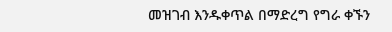መዝገብ እንዱቀጥል በማድረግ የግራ ቀኙን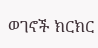ወገኖች ክርክር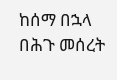ከሰማ በኋላ በሕጉ መሰረት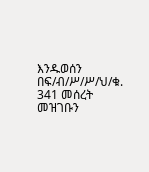እንዱወሰን በፍ/ብ/ሥ/ሥ/ህ/ቁ. 341 መሰረት መዝገቡን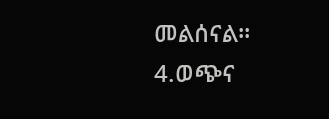መልሰናል።
4.ወጭና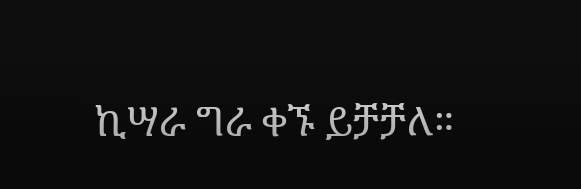ኪሣራ ግራ ቀኙ ይቻቻለ።